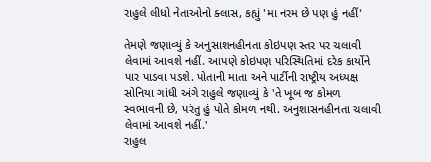રાહુલે લીધો નેતાઓનો ક્લાસ, કહ્યું 'મા નરમ છે પણ હું નહીં'

તેમણે જણાવ્યું કે અનુસાશનહીનતા કોઇપણ સ્તર પર ચલાવી લેવામાં આવશે નહીં. આપણે કોઇપણ પરિસ્થિતિમાં દરેક કાર્યોને પાર પાડવા પડશે. પોતાની માતા અને પાર્ટીની રાષ્ટ્રીય અધ્યક્ષ સોનિયા ગાંધી અંગે રાહુલે જણાવ્યું કે 'તે ખૂબ જ કોમળ સ્વભાવની છે, પરંતુ હું પોતે કોમળ નથી. અનુશાસનહીનતા ચલાવી લેવામાં આવશે નહીં.'
રાહુલ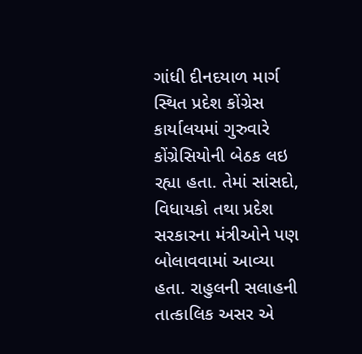ગાંધી દીનદયાળ માર્ગ સ્થિત પ્રદેશ કોંગ્રેસ કાર્યાલયમાં ગુરુવારે કોંગ્રેસિયોની બેઠક લઇ રહ્યા હતા. તેમાં સાંસદો, વિધાયકો તથા પ્રદેશ સરકારના મંત્રીઓને પણ બોલાવવામાં આવ્યા હતા. રાહુલની સલાહની તાત્કાલિક અસર એ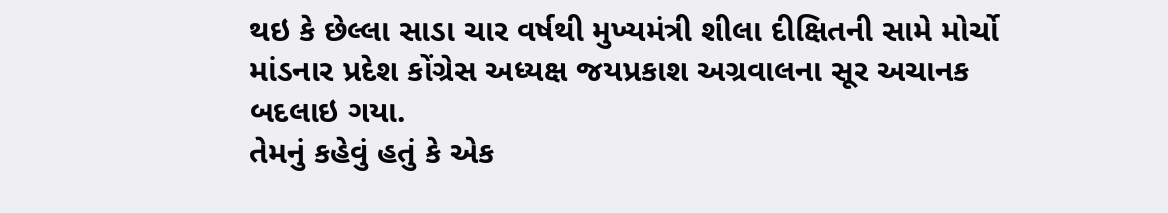થઇ કે છેલ્લા સાડા ચાર વર્ષથી મુખ્યમંત્રી શીલા દીક્ષિતની સામે મોર્ચો માંડનાર પ્રદેશ કોંગ્રેસ અધ્યક્ષ જયપ્રકાશ અગ્રવાલના સૂર અચાનક બદલાઇ ગયા.
તેમનું કહેવું હતું કે એક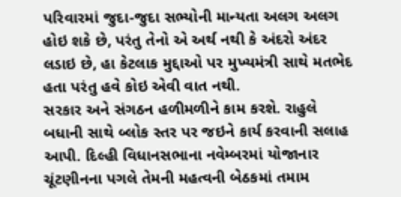પરિવારમાં જુદા-જુદા સભ્યોની માન્યતા અલગ અલગ હોઇ શકે છે, પરંતુ તેનો એ અર્થ નથી કે અંદરો અંદર લડાઇ છે, હા કેટલાક મુદ્દાઓ પર મુખ્યમંત્રી સાથે મતભેદ હતા પરંતુ હવે કોઇ એવી વાત નથી.
સરકાર અને સંગઠન હળીમળીને કામ કરશે. રાહુલે બધાની સાથે બ્લોક સ્તર પર જઇને કાર્ય કરવાની સલાહ આપી. દિલ્હી વિધાનસભાના નવેમ્બરમાં યોજાનાર ચૂંટણીનના પગલે તેમની મહત્વની બેઠકમાં તમામ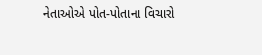નેતાઓએ પોત-પોતાના વિચારો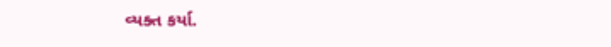વ્યક્ત કર્યા.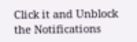Click it and Unblock the Notifications